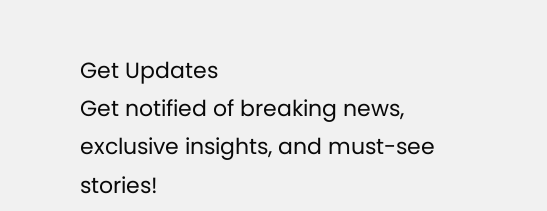Get Updates
Get notified of breaking news, exclusive insights, and must-see stories!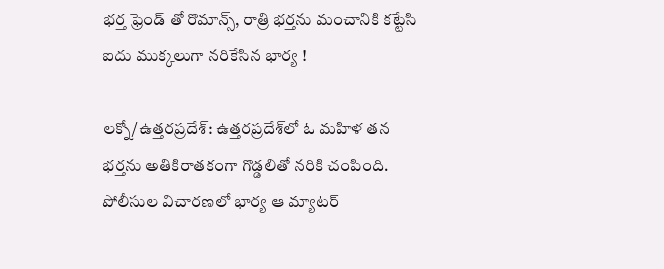భర్త ఫ్రెండ్ తో రొమాన్స్, రాత్రి భర్తను మంచానికి కట్టేసి ఐదు ముక్కలుగా నరికేసిన భార్య !

లక్నో/ఉత్తరప్రదేశ్: ఉత్తరప్రదేశ్‌లో ఓ మహిళ తన భర్తను అతికిరాతకంగా గొడ్డలితో నరికి చంపింది. పోలీసుల విచారణలో భార్య ఆ మ్యాటర్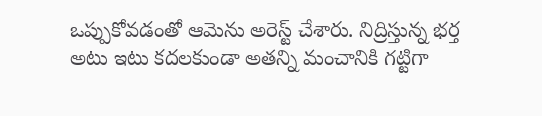ఒప్పుకోవడంతో ఆమెను అరెస్ట్ చేశారు. నిద్రిస్తున్న భర్త అటు ఇటు కదలకుండా అతన్ని మంచానికి గట్టిగా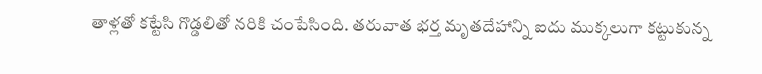తాళ్లతో కట్టేసి గొడ్డలితో నరికి చంపేసింది. తరువాత భర్త మృతదేహాన్ని ఐదు ముక్కలుగా కట్టుకున్న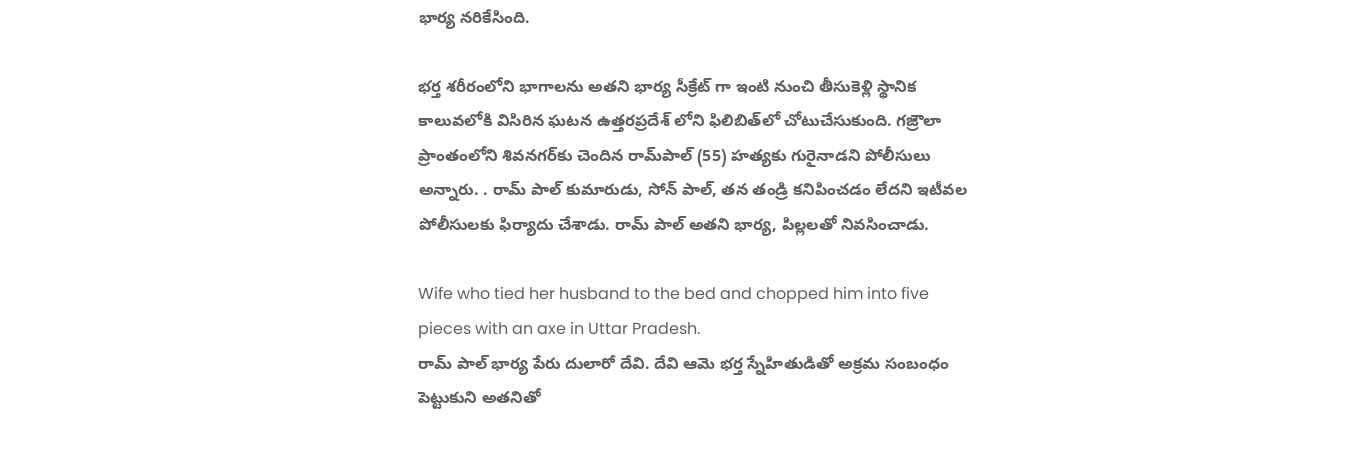భార్య నరికేసింది.

భర్త శరీరంలోని భాగాలను అతని భార్య సీక్రేట్ గా ఇంటి నుంచి తీసుకెళ్లి స్థానిక కాలువలోకి విసిరిన ఘటన ఉత్తరప్రదేశ్ లోని ఫిలిబిత్‌లో చోటుచేసుకుంది. గజ్రౌలా ప్రాంతంలోని శివనగర్‌కు చెందిన రామ్‌పాల్‌ (55) హత్యకు గురైనాడని పోలీసులు అన్నారు. . రామ్ పాల్ కుమారుడు, సోన్ పాల్, తన తండ్రి కనిపించడం లేదని ఇటీవల పోలీసులకు ఫిర్యాదు చేశాడు. రామ్ పాల్ అతని భార్య, పిల్లలతో నివసించాడు.

Wife who tied her husband to the bed and chopped him into five pieces with an axe in Uttar Pradesh.
రామ్ పాల్ భార్య పేరు దులారో దేవి. దేవి ఆమె భర్త స్నేహితుడితో అక్రమ సంబంధం పెట్టుకుని అతనితో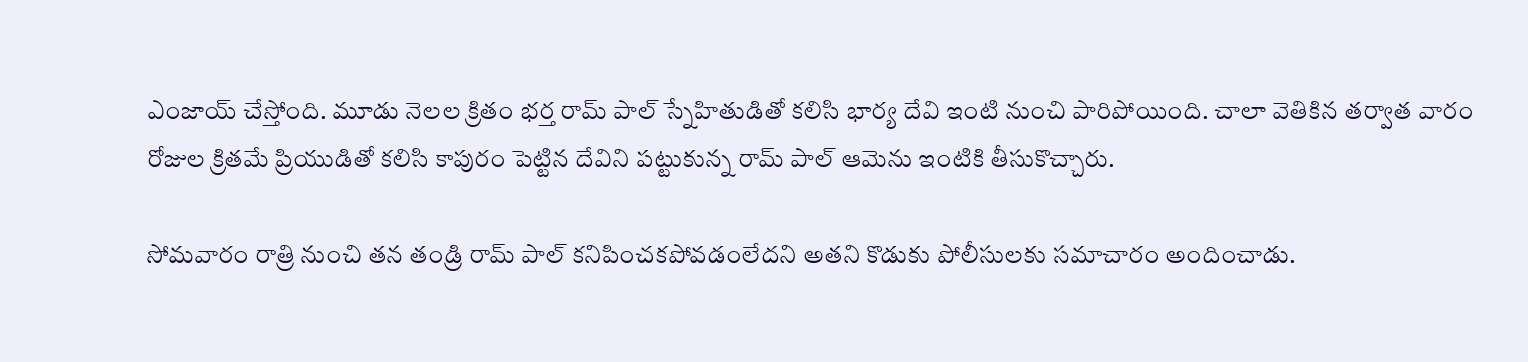ఎంజాయ్ చేస్తోంది. మూడు నెలల క్రితం భర్త రామ్ పాల్ స్నేహితుడితో కలిసి భార్య దేవి ఇంటి నుంచి పారిపోయింది. చాలా వెతికిన తర్వాత వారం రోజుల క్రితమే ప్రియుడితో కలిసి కాపురం పెట్టిన దేవిని పట్టుకున్న రామ్ పాల్ ఆమెను ఇంటికి తీసుకొచ్చారు.

సోమవారం రాత్రి నుంచి తన తండ్రి రామ్ పాల్ కనిపించకపోవడంలేదని అతని కొడుకు పోలీసులకు సమాచారం అందించాడు.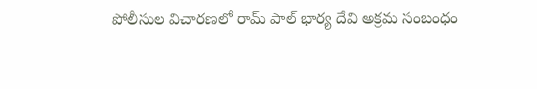పోలీసుల విచారణలో రామ్ పాల్ భార్య దేవి అక్రమ సంబంధం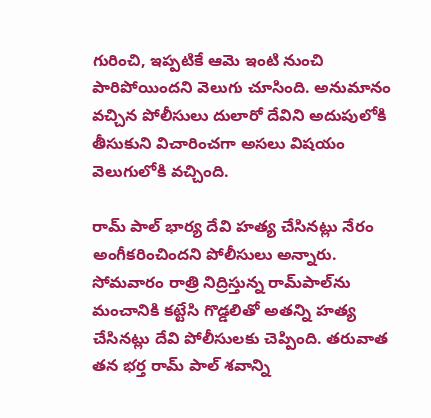గురించి, ఇప్పటికే ఆమె ఇంటి నుంచి పారిపోయిందని వెలుగు చూసింది. అనుమానం వచ్చిన పోలీసులు దులారో దేవిని అదుపులోకి తీసుకుని విచారించగా అసలు విషయం వెలుగులోకి వచ్చింది.

రామ్ పాల్ భార్య దేవి హత్య చేసినట్లు నేరం అంగీకరించిందని పోలీసులు అన్నారు. సోమవారం రాత్రి నిద్రిస్తున్న రామ్‌పాల్‌ను మంచానికి కట్టేసి గొడ్డలితో అతన్ని హత్య చేసినట్లు దేవి పోలీసులకు చెప్పింది. తరువాత తన భర్త రామ్ పాల్ శవాన్ని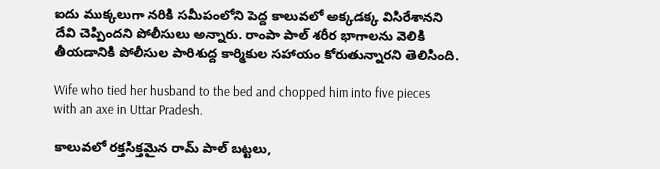ఐదు ముక్కలుగా నరికి సమీపంలోని పెద్ద కాలువలో అక్కడక్క విసిరేశానని దేవి చెప్పిందని పోలీసులు అన్నారు. రాంపా పాల్ శరీర భాగాలను వెలికి తీయడానికి పోలీసుల పారిశుద్ద కార్మికుల సహాయం కోరుతున్నారని తెలిసింది.

Wife who tied her husband to the bed and chopped him into five pieces with an axe in Uttar Pradesh.

కాలువలో రక్తసిక్తమైన రామ్ పాల్ బట్టలు,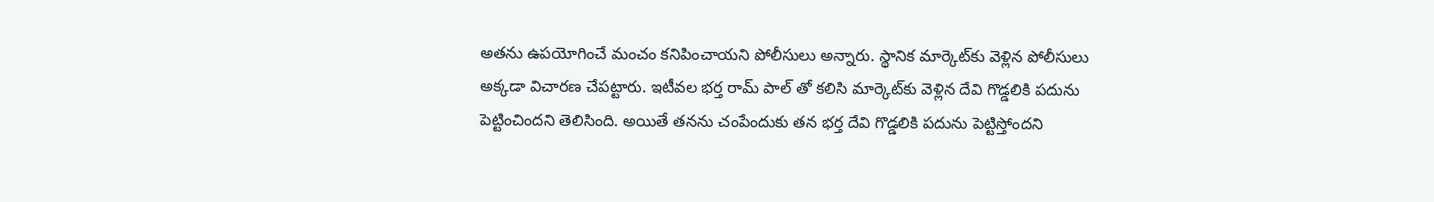అతను ఉపయోగించే మంచం కనిపించాయని పోలీసులు అన్నారు. స్థానిక మార్కెట్‌కు వెళ్లిన పోలీసులు అక్కడా విచారణ చేపట్టారు. ఇటీవల భర్త రామ్ పాల్ తో కలిసి మార్కెట్‌కు వెళ్లిన దేవి గొడ్డలికి పదును పెట్టించిందని తెలిసింది. అయితే తనను చంపేందుకు తన భర్త దేవి గొడ్డలికి పదును పెట్టిస్తోందని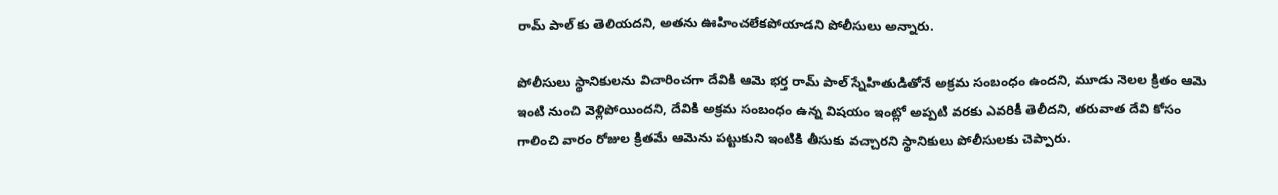రామ్ పాల్ కు తెలియదని, అతను ఊహించలేకపోయాడని పోలీసులు అన్నారు.

పోలీసులు స్థానికులను విచారించగా దేవికి ఆమె భర్త రామ్ పాల్ స్నేహితుడితోనే అక్రమ సంబంధం ఉందని, మూడు నెలల క్రితం ఆమె ఇంటి నుంచి వెళ్లిపోయిందని, దేవికి అక్రమ సంబంధం ఉన్న విషయం ఇంట్లో అప్పటి వరకు ఎవరికీ తెలీదని, తరువాత దేవి కోసం గాలించి వారం రోజుల క్రితమే ఆమెను పట్టుకుని ఇంటికి తీసుకు వచ్చారని స్థానికులు పోలీసులకు చెప్పారు.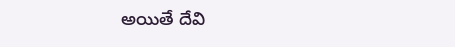అయితే దేవి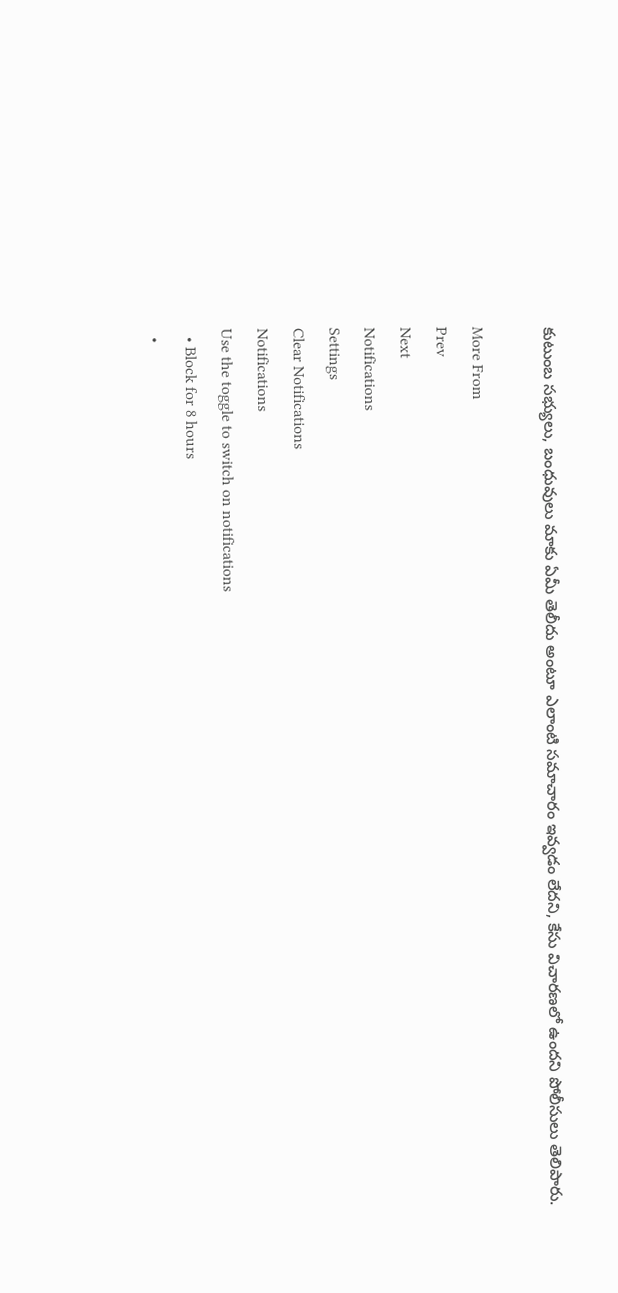కుటుంబ సభ్యులు, బంధువులు మాకు ఏమీ తెలీదు అంటూ ఎలాంటి సమాచారం ఇవ్వడం లేదని, కేసు విచారణలో ఉందని పోలీసులు తెలిపారు.

More From
Prev
Next
Notifications
Settings
Clear Notifications
Notifications
Use the toggle to switch on notifications
  • Block for 8 hours
  •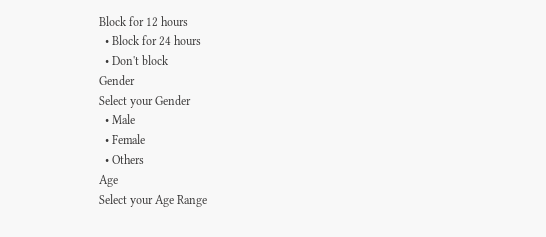Block for 12 hours
  • Block for 24 hours
  • Don't block
Gender
Select your Gender
  • Male
  • Female
  • Others
Age
Select your Age Range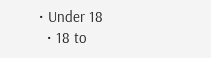• Under 18
  • 18 to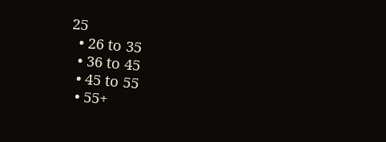25
  • 26 to 35
  • 36 to 45
  • 45 to 55
  • 55+